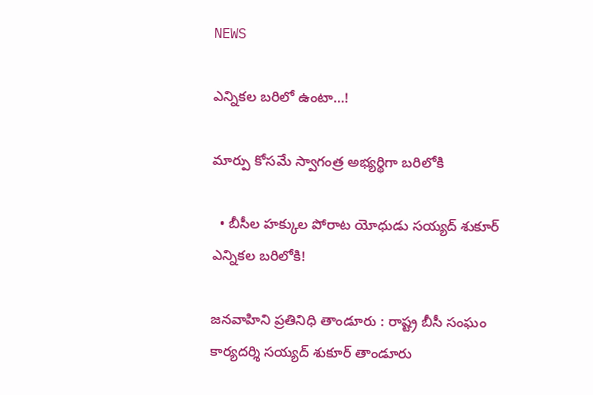NEWS

ఎన్నికల బరిలో ఉంటా…!

మార్పు కోసమే స్వాగంత్ర అభ్యర్థిగా బరిలోకి

  • బీసీల హక్కుల పోరాట యోధుడు సయ్యద్ శుకూర్ ఎన్నికల బరిలోకి!

జనవాహిని ప్రతినిధి తాండూరు : రాష్ట్ర బీసీ సంఘం కార్యదర్శి సయ్యద్ శుకూర్ తాండూరు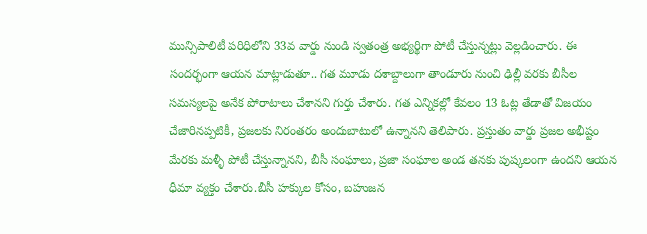మున్సిపాలిటీ పరిధిలోని 33వ వార్డు నుండి స్వతంత్ర అభ్యర్థిగా పోటీ చేస్తున్నట్లు వెల్లడించారు. ఈ సందర్భంగా ఆయన మాట్లాడుతూ.. గత మూడు దశాబ్దాలుగా తాండూరు నుంచి ఢిల్లీ వరకు బీసీల సమస్యలపై అనేక పోరాటాలు చేశానని గుర్తు చేశారు. గత ఎన్నికల్లో కేవలం 13 ఓట్ల తేడాతో విజయం చేజారినప్పటికీ, ప్రజలకు నిరంతరం అందుబాటులో ఉన్నానని తెలిపారు. ప్రస్తుతం వార్డు ప్రజల అభీష్టం మేరకు మళ్ళీ పోటీ చేస్తున్నానని, బీసీ సంఘాలు, ప్రజా సంఘాల అండ తనకు పుష్కలంగా ఉందని ఆయన ధీమా వ్యక్తం చేశారు.బీసీ హక్కుల కోసం, బహుజన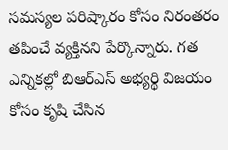సమస్యల పరిష్కారం కోసం నిరంతరం తపించే వ్యక్తినని పేర్కొన్నారు. గత ఎన్నికల్లో బిఆర్ఎస్ అభ్యర్థి విజయం కోసం కృషి చేసిన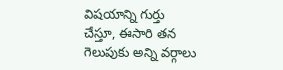విషయాన్ని గుర్తు చేస్తూ, ఈసారి తన గెలుపుకు అన్ని వర్గాలు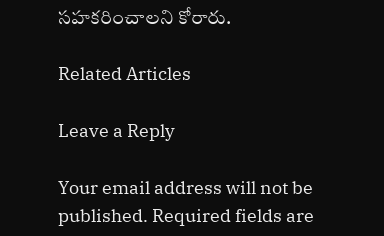సహకరించాలని కోరారు.

Related Articles

Leave a Reply

Your email address will not be published. Required fields are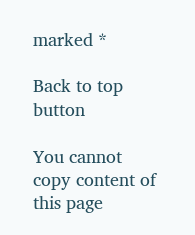marked *

Back to top button

You cannot copy content of this page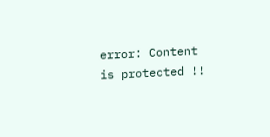error: Content is protected !!